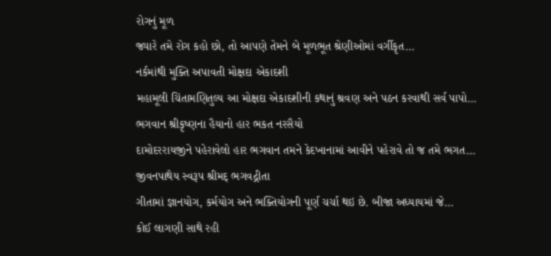રોગનું મૂળ
જ્યારે તમે રોગ કહો છો, તો આપણે તેમને બે મૂળભૂત શ્રેણીઓમાં વર્ગીકૃત…
નર્કમાંથી મુક્તિ અપાવતી મોક્ષદા એકાદશી
મહામૂલી ચિંતામણિતુલ્ય આ મોક્ષદા એકાદશીની કથાનું શ્રવણ અને પઠન કરવાથી સર્વ પાપો…
ભગવાન શ્રીકૃષ્ણના હૈયાનો હાર ભકત નરસૈયો
દામોદરરાયજીને પહેરાવેલો હાર ભગવાન તમને કેદખાનામાં આવીને પહેરાવે તો જ તમે ભગત…
જીવનપાથેય સ્વરૂપ શ્રીમદ્ ભગવદ્ગીતા
ગીતામાં જ્ઞાનયોગ, કર્મયોગ અને ભક્તિયોગની પૂર્ણ ચર્ચા થઇ છે. બીજા અધ્યાયમાં જે…
કોઈ લાગણી સાથે રહી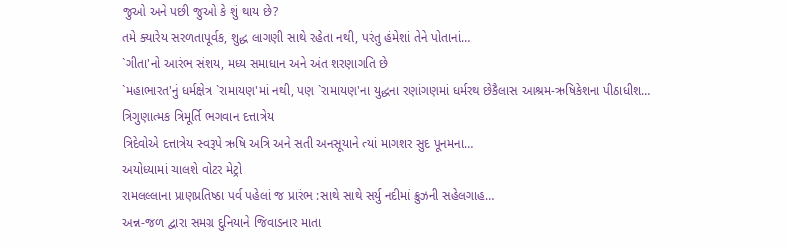જુઓ અને પછી જુઓ કે શું થાય છે?
તમે ક્યારેય સરળતાપૂર્વક, શુદ્ધ લાગણી સાથે રહેતા નથી, પરંતુ હંમેશાં તેને પોતાનાં…
`ગીતા'નો આરંભ સંશય, મધ્ય સમાધાન અને અંત શરણાગતિ છે
`મહાભારત'નું ધર્મક્ષેત્ર `રામાયણ'માં નથી, પણ `રામાયણ'ના યુદ્ધના રણાંગણમાં ધર્મરથ છેકૈલાસ આશ્રમ-ઋષિકેશના પીઠાધીશ…
ત્રિગુણાત્મક ત્રિમૂર્તિ ભગવાન દત્તાત્રેય
ત્રિદેવોએ દત્તાત્રેય સ્વરૂપે ઋષિ અત્રિ અને સતી અનસૂયાને ત્યાં માગશર સુદ પૂનમના…
અયોધ્યામાં ચાલશે વોટર મેટ્રો
રામલલ્લાના પ્રાણપ્રતિષ્ઠા પર્વ પહેલાં જ પ્રારંભ :સાથે સાથે સર્યુ નદીમાં ક્રુઝની સહેલગાહ…
અન્ન-જળ દ્વારા સમગ્ર દુનિયાને જિવાડનાર માતા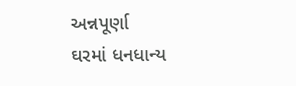અન્નપૂર્ણા
ઘરમાં ધનધાન્ય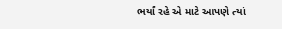ભર્યાં રહે એ માટે આપણે ત્યાં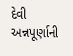દેવી અન્નપૂર્ણાની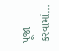પૂજા કરવામાં…